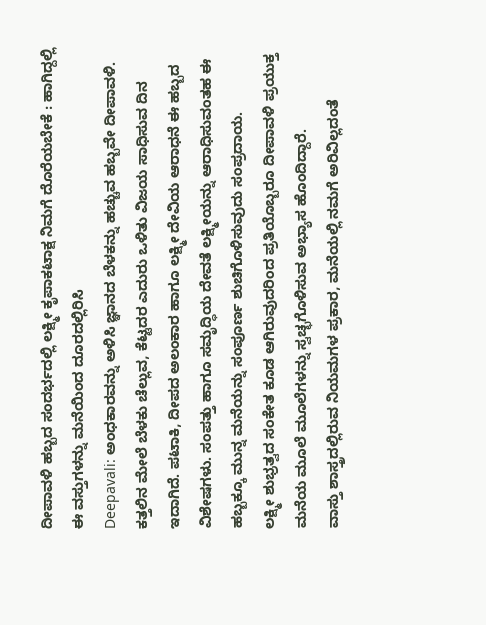ದೀಪಾವಳಿ ಹಬ್ಬದ ಸಂದರ್ಭದಲ್ಲಿ ಲಕ್ಷ್ಮೀ ಕೃಪಾಕಟಾಕ್ಷ ನಿಮಗೆ ದೊರೆಯಬೇಕೆ : ಹಾಗಿದ್ದಲ್ಲಿ ಈ ವಸ್ತುಗಳನ್ನು ಮನೆಯಿಂದ ದೂರದಲ್ಲಿರಿಸಿ
Deepavali: ಅಂಧಕಾರವನ್ನು ಅಳಿಸಿ ಜ್ಞಾನದ ಬೆಳಕನ್ನು ಹಚ್ಚುವ ಹಬ್ಬವೇ ದೀಪಾವಳಿ. ಕತ್ತಲಿನ ಮೇಲೆ ಬೆಳಕು ಚೆಲ್ಲುವ, ಕೆಟ್ಟದರ ಎದುರು ಒಳಿತು ವಿಜಯ ಸಾಧಿಸುವ ದಿನ ಇದಾಗಿದೆ. ಪಟಾಕಿ, ದೀಪದ ಅಲಂಕಾರ ಹಾಗೂ ಲಕ್ಷ್ಮೀ ದೇವಿಯ ಆರಾಧನೆ ಈ ಹಬ್ಬದ ವಿಶೇಷಗಳು. ಸಂಪತ್ತು ಹಾಗೂ ಸಮೃದ್ಧಿಯ ದೇವತೆ ಲಕ್ಷ್ಮೀಯನ್ನು ಆರಾಧಿಸುವಂತಹ ಈ ಹಬ್ಬಕ್ಕೂ ಮುನ್ನ ಮನೆಯನ್ನು ಸಂಪೂರ್ಣ ಶುಚಿಗೊಳಿಸುವುದು ಸಂಪ್ರದಾಯ.
ಲಕ್ಷ್ಮೀ ಶುಭ್ರತ್ವದ ಸಂಕೇತ ಕೂಡ ಆಗಿರುವುದರಿಂದ ಪ್ರತಿಯೊಬ್ಬರೂ ದೀಪಾವಳಿ ಪ್ರಯುಕ್ತ ಮನೆಯ ಮೂಲೆ ಮೂಲೆಗಳನ್ನು ಸ್ವಚ್ಛಗೊಳಿಸುವ ಅಭ್ಯಾಸ ಹೊಂದಿದ್ದಾರೆ.
ವಾಸ್ತು ಶಾಸ್ತ್ರದಲ್ಲಿರುವ ನಿಯಮಗಳ ಪ್ರಕಾರ, ಮನೆಯಲ್ಲಿ ನಮಗೆ ಅರಿವಿಲ್ಲದಂತೆ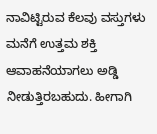ನಾವಿಟ್ಟಿರುವ ಕೆಲವು ವಸ್ತುಗಳು ಮನೆಗೆ ಉತ್ತಮ ಶಕ್ತಿ ಆವಾಹನೆಯಾಗಲು ಅಡ್ಡಿ ನೀಡುತ್ತಿರಬಹುದು. ಹೀಗಾಗಿ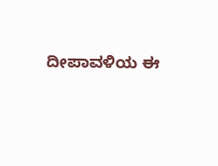ದೀಪಾವಳಿಯ ಈ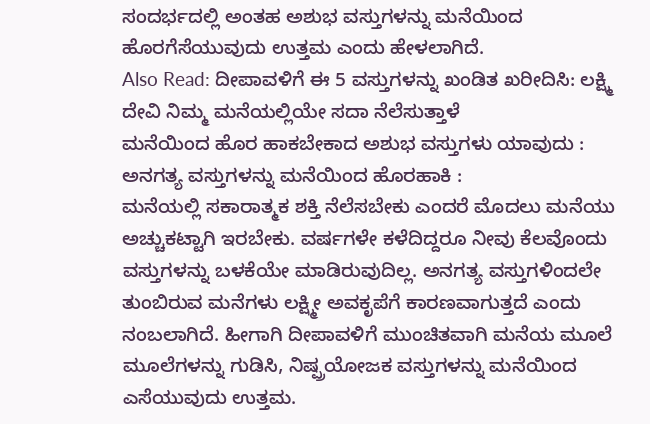ಸಂದರ್ಭದಲ್ಲಿ ಅಂತಹ ಅಶುಭ ವಸ್ತುಗಳನ್ನು ಮನೆಯಿಂದ ಹೊರಗೆಸೆಯುವುದು ಉತ್ತಮ ಎಂದು ಹೇಳಲಾಗಿದೆ.
Also Read: ದೀಪಾವಳಿಗೆ ಈ 5 ವಸ್ತುಗಳನ್ನು ಖಂಡಿತ ಖರೀದಿಸಿ: ಲಕ್ಷ್ಮಿ ದೇವಿ ನಿಮ್ಮ ಮನೆಯಲ್ಲಿಯೇ ಸದಾ ನೆಲೆಸುತ್ತಾಳೆ
ಮನೆಯಿಂದ ಹೊರ ಹಾಕಬೇಕಾದ ಅಶುಭ ವಸ್ತುಗಳು ಯಾವುದು :
ಅನಗತ್ಯ ವಸ್ತುಗಳನ್ನು ಮನೆಯಿಂದ ಹೊರಹಾಕಿ :
ಮನೆಯಲ್ಲಿ ಸಕಾರಾತ್ಮಕ ಶಕ್ತಿ ನೆಲೆಸಬೇಕು ಎಂದರೆ ಮೊದಲು ಮನೆಯು ಅಚ್ಚುಕಟ್ಟಾಗಿ ಇರಬೇಕು. ವರ್ಷಗಳೇ ಕಳೆದಿದ್ದರೂ ನೀವು ಕೆಲವೊಂದು ವಸ್ತುಗಳನ್ನು ಬಳಕೆಯೇ ಮಾಡಿರುವುದಿಲ್ಲ. ಅನಗತ್ಯ ವಸ್ತುಗಳಿಂದಲೇ ತುಂಬಿರುವ ಮನೆಗಳು ಲಕ್ಷ್ಮೀ ಅವಕೃಪೆಗೆ ಕಾರಣವಾಗುತ್ತದೆ ಎಂದು ನಂಬಲಾಗಿದೆ. ಹೀಗಾಗಿ ದೀಪಾವಳಿಗೆ ಮುಂಚಿತವಾಗಿ ಮನೆಯ ಮೂಲೆ ಮೂಲೆಗಳನ್ನು ಗುಡಿಸಿ, ನಿಷ್ಪ್ರಯೋಜಕ ವಸ್ತುಗಳನ್ನು ಮನೆಯಿಂದ ಎಸೆಯುವುದು ಉತ್ತಮ.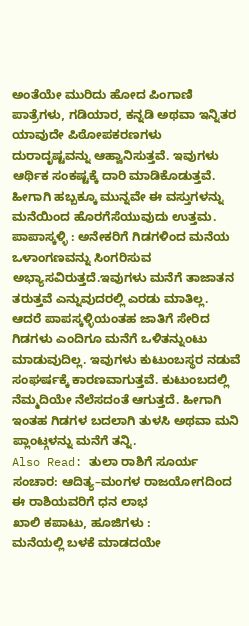ಅಂತೆಯೇ ಮುರಿದು ಹೋದ ಪಿಂಗಾಣಿ ಪಾತ್ರೆಗಳು, ಗಡಿಯಾರ, ಕನ್ನಡಿ ಅಥವಾ ಇನ್ನಿತರ ಯಾವುದೇ ಪಿಠೋಪಕರಣಗಳು ದುರಾದೃಷ್ಟವನ್ನು ಆಹ್ವಾನಿಸುತ್ತವೆ. ಇವುಗಳು ಆರ್ಥಿಕ ಸಂಕಷ್ಟಕ್ಕೆ ದಾರಿ ಮಾಡಿಕೊಡುತ್ತವೆ. ಹೀಗಾಗಿ ಹಬ್ಬಕ್ಕೂ ಮುನ್ನವೇ ಈ ವಸ್ತುಗಳನ್ನು ಮನೆಯಿಂದ ಹೊರಗೆಸೆಯುವುದು ಉತ್ತಮ.
ಪಾಪಾಸ್ಕಳ್ಳಿ : ಅನೇಕರಿಗೆ ಗಿಡಗಳಿಂದ ಮನೆಯ ಒಳಾಂಗಣವನ್ನು ಸಿಂಗರಿಸುವ ಅಭ್ಯಾಸವಿರುತ್ತದೆ.ಇವುಗಳು ಮನೆಗೆ ತಾಜಾತನ ತರುತ್ತವೆ ಎನ್ನುವುದರಲ್ಲಿ ಎರಡು ಮಾತಿಲ್ಲ. ಆದರೆ ಪಾಪಸ್ಕಳ್ಳಿಯಂತಹ ಜಾತಿಗೆ ಸೇರಿದ ಗಿಡಗಳು ಎಂದಿಗೂ ಮನೆಗೆ ಒಳಿತನ್ನುಂಟು ಮಾಡುವುದಿಲ್ಲ. ಇವುಗಳು ಕುಟುಂಬಸ್ಥರ ನಡುವೆ ಸಂಘರ್ಷಕ್ಕೆ ಕಾರಣವಾಗುತ್ತವೆ. ಕುಟುಂಬದಲ್ಲಿ ನೆಮ್ಮದಿಯೇ ನೆಲೆಸದಂತೆ ಆಗುತ್ತದೆ. ಹೀಗಾಗಿ ಇಂತಹ ಗಿಡಗಳ ಬದಲಾಗಿ ತುಳಸಿ ಅಥವಾ ಮನಿ ಪ್ಲಾಂಟ್ಗಳನ್ನು ಮನೆಗೆ ತನ್ನಿ.
Also Read: ತುಲಾ ರಾಶಿಗೆ ಸೂರ್ಯ ಸಂಚಾರ: ಆದಿತ್ಯ–ಮಂಗಳ ರಾಜಯೋಗದಿಂದ ಈ ರಾಶಿಯವರಿಗೆ ಧನ ಲಾಭ
ಖಾಲಿ ಕಪಾಟು, ಹೂಜಿಗಳು :
ಮನೆಯಲ್ಲಿ ಬಳಕೆ ಮಾಡದಯೇ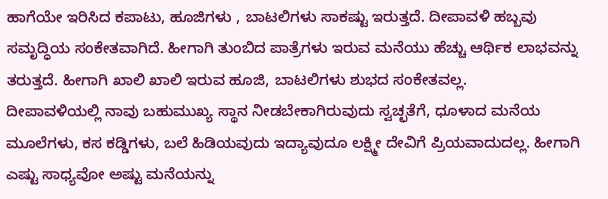ಹಾಗೆಯೇ ಇರಿಸಿದ ಕಪಾಟು, ಹೂಜಿಗಳು , ಬಾಟಲಿಗಳು ಸಾಕಷ್ಟು ಇರುತ್ತದೆ. ದೀಪಾವಳಿ ಹಬ್ಬವು ಸಮೃದ್ಧಿಯ ಸಂಕೇತವಾಗಿದೆ. ಹೀಗಾಗಿ ತುಂಬಿದ ಪಾತ್ರೆಗಳು ಇರುವ ಮನೆಯು ಹೆಚ್ಚು ಆರ್ಥಿಕ ಲಾಭವನ್ನು ತರುತ್ತದೆ. ಹೀಗಾಗಿ ಖಾಲಿ ಖಾಲಿ ಇರುವ ಹೂಜಿ, ಬಾಟಲಿಗಳು ಶುಭದ ಸಂಕೇತವಲ್ಲ.
ದೀಪಾವಳಿಯಲ್ಲಿ ನಾವು ಬಹುಮುಖ್ಯ ಸ್ಥಾನ ನೀಡಬೇಕಾಗಿರುವುದು ಸ್ವಚ್ಛತೆಗೆ, ಧೂಳಾದ ಮನೆಯ ಮೂಲೆಗಳು, ಕಸ ಕಡ್ಡಿಗಳು, ಬಲೆ ಹಿಡಿಯವುದು ಇದ್ಯಾವುದೂ ಲಕ್ಷ್ಮೀ ದೇವಿಗೆ ಪ್ರಿಯವಾದುದಲ್ಲ. ಹೀಗಾಗಿ ಎಷ್ಟು ಸಾಧ್ಯವೋ ಅಷ್ಟು ಮನೆಯನ್ನು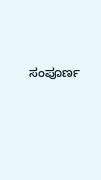ಸಂಪೂರ್ಣ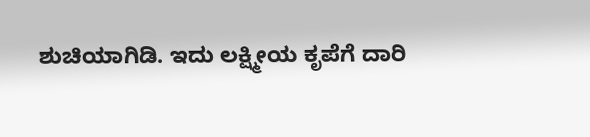ಶುಚಿಯಾಗಿಡಿ. ಇದು ಲಕ್ಷ್ಮೀಯ ಕೃಪೆಗೆ ದಾರಿ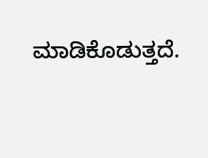ಮಾಡಿಕೊಡುತ್ತದೆ.